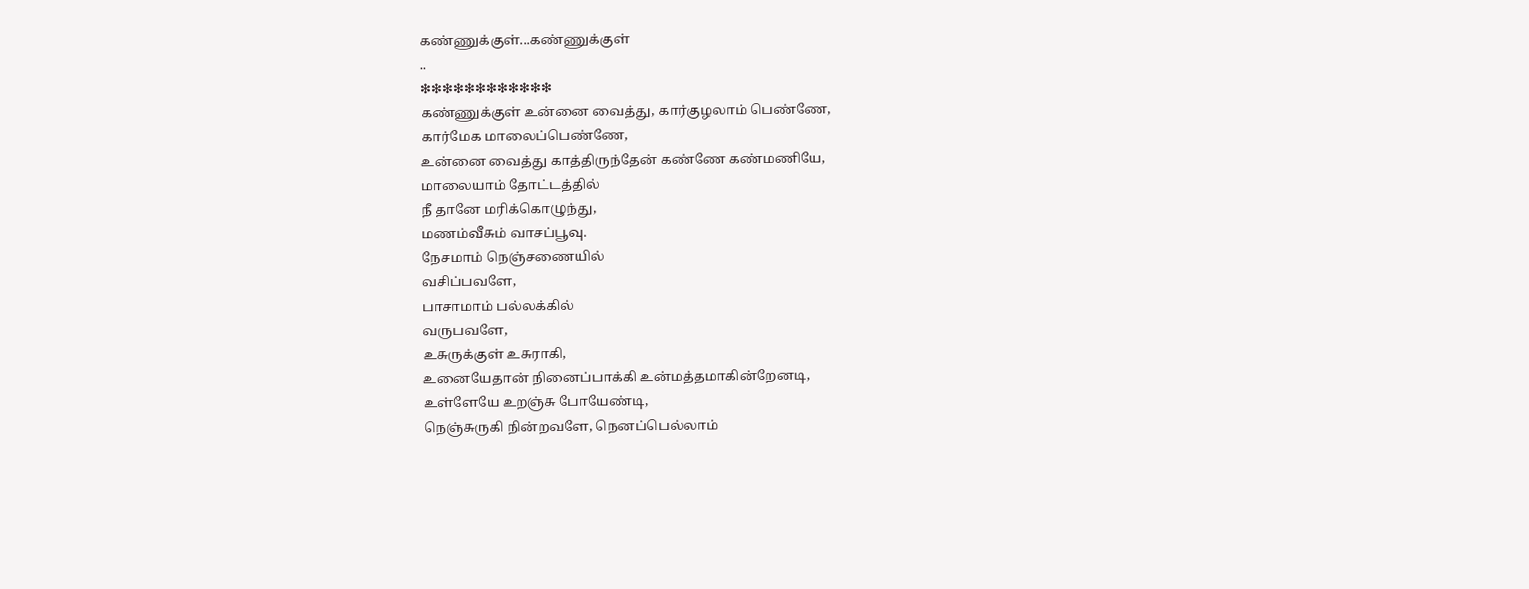கண்ணுக்குள்...கண்ணுக்குள்
..
❇❇❇❇❇❇❇❇❇❇❇❇
கண்ணுக்குள் உன்னை வைத்து, கார்குழலாம் பெண்ணே,
கார்மேக மாலைப்பெண்ணே,
உன்னை வைத்து காத்திருந்தேன் கண்ணே கண்மணியே,
மாலையாம் தோட்டத்தில்
நீ தானே மரிக்கொழுந்து,
மணம்வீசும் வாசப்பூவு.
நேசமாம் நெஞ்சணையில்
வசிப்பவளே,
பாசாமாம் பல்லக்கில்
வருபவளே,
உசுருக்குள் உசுராகி,
உனையேதான் நினைப்பாக்கி உன்மத்தமாகின்றேனடி,
உள்ளேயே உறஞ்சு போயேண்டி,
நெஞ்சுருகி நின்றவளே, நெனப்பெல்லாம்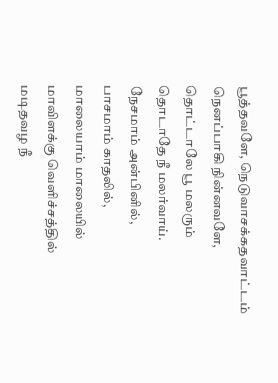பூத்தவளே, நெடுவாசக்கதவாட்டம்
நெனப்பாகி நின்னவளே,
தொட்டாலே பூ மலரும்
தொடாதே நீ மலர்வாய்.
நேசமாம் அன்பினில்,
பாசமாம் காதலில்,
மாலையாம் மாலையில்
மாவிளக்கு வெளிச்சத்தில்
மடிதவழ நீ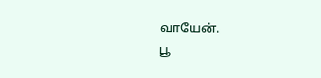வாயேன்.
பூ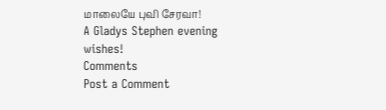மாலையே புவி சேரவா!
A Gladys Stephen evening wishes!
Comments
Post a Comment